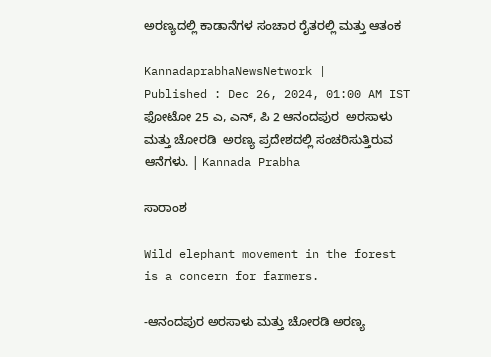ಅರಣ್ಯದಲ್ಲಿ ಕಾಡಾನೆಗಳ ಸಂಚಾರ ರೈತರಲ್ಲಿ ಮತ್ತು ಆತಂಕ

KannadaprabhaNewsNetwork |
Published : Dec 26, 2024, 01:00 AM IST
ಫೋಟೋ 25 ಎ, ಎನ್, ಪಿ 2 ಆನಂದಪುರ  ಅರಸಾಳು ಮತ್ತು ಚೋರಡಿ  ಅರಣ್ಯ ಪ್ರದೇಶದಲ್ಲಿ ಸಂಚರಿಸುತ್ತಿರುವ ಆನೆಗಳು. | Kannada Prabha

ಸಾರಾಂಶ

Wild elephant movement in the forest is a concern for farmers.

-ಆನಂದಪುರ ಅರಸಾಳು ಮತ್ತು ಚೋರಡಿ ಅರಣ್ಯ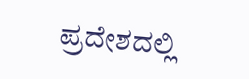ಪ್ರದೇಶದಲ್ಲಿ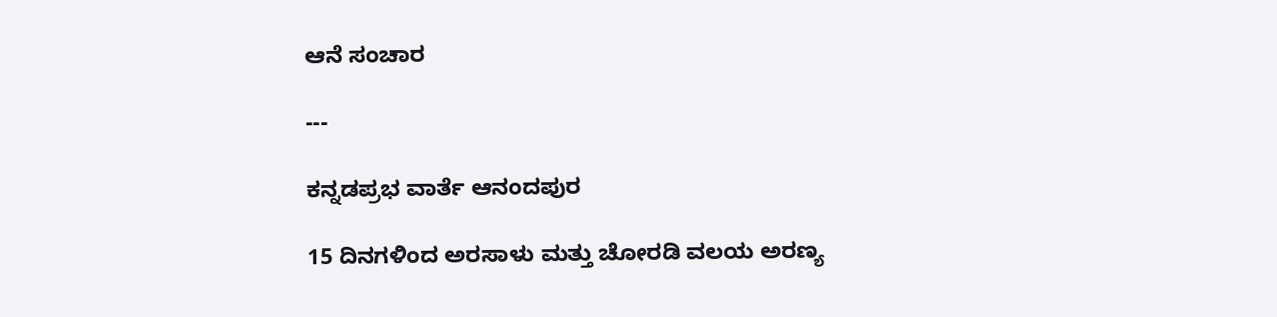ಆನೆ ಸಂಚಾರ

---

ಕನ್ನಡಪ್ರಭ ವಾರ್ತೆ ಆನಂದಪುರ

15 ದಿನಗಳಿಂದ ಅರಸಾಳು ಮತ್ತು ಚೋರಡಿ ವಲಯ ಅರಣ್ಯ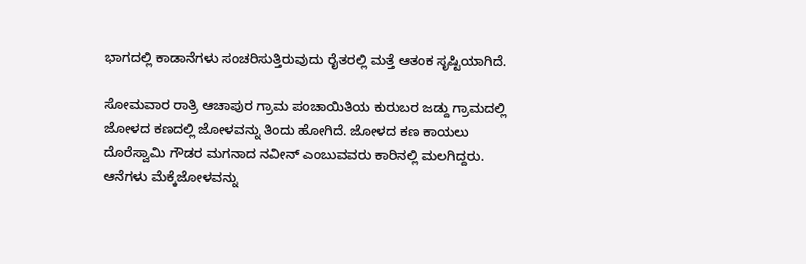ಭಾಗದಲ್ಲಿ ಕಾಡಾನೆಗಳು ಸಂಚರಿಸುತ್ತಿರುವುದು ರೈತರಲ್ಲಿ ಮತ್ತೆ ಆತಂಕ ಸೃಷ್ಟಿಯಾಗಿದೆ.

ಸೋಮವಾರ ರಾತ್ರಿ ಆಚಾಪುರ ಗ್ರಾಮ ಪಂಚಾಯಿತಿಯ ಕುರುಬರ ಜಡ್ದು ಗ್ರಾಮದಲ್ಲಿ ಜೋಳದ ಕಣದಲ್ಲಿ ಜೋಳವನ್ನು ತಿಂದು ಹೋಗಿದೆ. ಜೋಳದ ಕಣ ಕಾಯಲು ದೊರೆಸ್ವಾಮಿ ಗೌಡರ ಮಗನಾದ ನವೀನ್ ಎಂಬುವವರು ಕಾರಿನಲ್ಲಿ ಮಲಗಿದ್ದರು. ಆನೆಗಳು ಮೆಕ್ಕೆಜೋಳವನ್ನು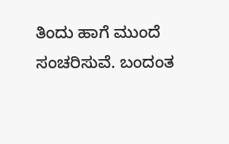ತಿಂದು ಹಾಗೆ ಮುಂದೆ ಸಂಚರಿಸುವೆ. ಬಂದಂತ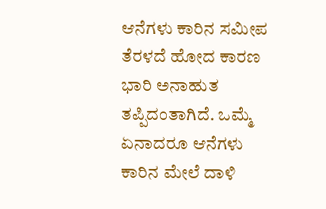ಆನೆಗಳು ಕಾರಿನ ಸಮೀಪ ತೆರಳದೆ ಹೋದ ಕಾರಣ ಭಾರಿ ಅನಾಹುತ ತಪ್ಪಿದಂತಾಗಿದೆ. ಒಮ್ಮೆ ಏನಾದರೂ ಆನೆಗಳು ಕಾರಿನ ಮೇಲೆ ದಾಳಿ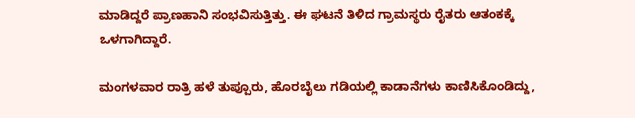ಮಾಡಿದ್ದರೆ ಪ್ರಾಣಹಾನಿ ಸಂಭವಿಸುತ್ತಿತ್ತು. ಈ ಘಟನೆ ತಿಳಿದ ಗ್ರಾಮಸ್ಥರು ರೈತರು ಆತಂಕಕ್ಕೆ ಒಳಗಾಗಿದ್ದಾರೆ.

ಮಂಗಳವಾರ ರಾತ್ರಿ ಹಳೆ ತುಪ್ಪೂರು, ಹೊರಬೈಲು ಗಡಿಯಲ್ಲಿ ಕಾಡಾನೆಗಳು ಕಾಣಿಸಿಕೊಂಡಿದ್ದು,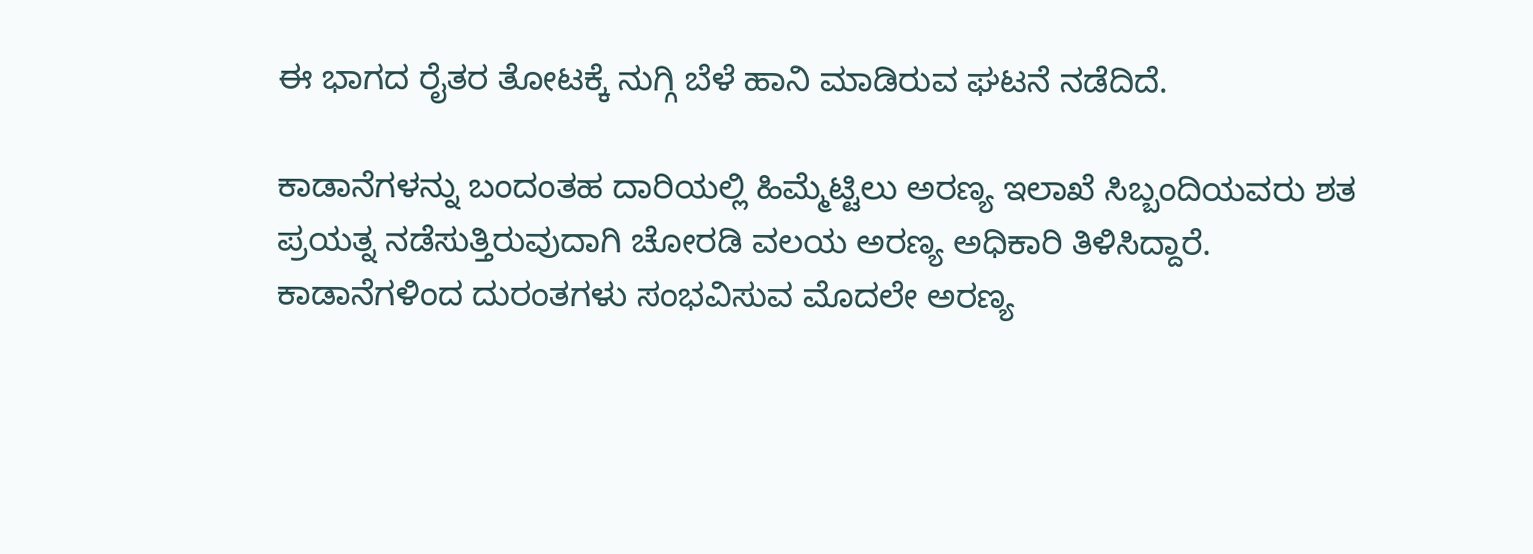ಈ ಭಾಗದ ರೈತರ ತೋಟಕ್ಕೆ ನುಗ್ಗಿ ಬೆಳೆ ಹಾನಿ ಮಾಡಿರುವ ಘಟನೆ ನಡೆದಿದೆ.

ಕಾಡಾನೆಗಳನ್ನು ಬಂದಂತಹ ದಾರಿಯಲ್ಲಿ ಹಿಮ್ಮೆಟ್ಟಿಲು ಅರಣ್ಯ ಇಲಾಖೆ ಸಿಬ್ಬಂದಿಯವರು ಶತ ಪ್ರಯತ್ನ ನಡೆಸುತ್ತಿರುವುದಾಗಿ ಚೋರಡಿ ವಲಯ ಅರಣ್ಯ ಅಧಿಕಾರಿ ತಿಳಿಸಿದ್ದಾರೆ. ಕಾಡಾನೆಗಳಿಂದ ದುರಂತಗಳು ಸಂಭವಿಸುವ ಮೊದಲೇ ಅರಣ್ಯ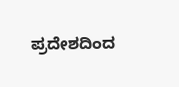ಪ್ರದೇಶದಿಂದ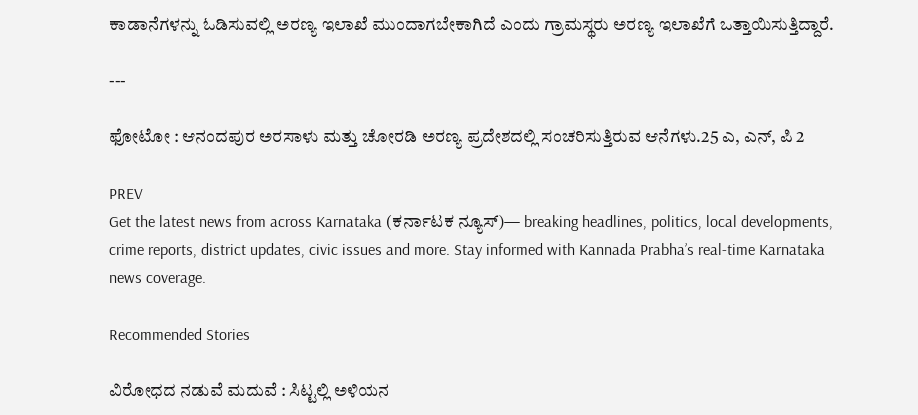ಕಾಡಾನೆಗಳನ್ನು ಓಡಿಸುವಲ್ಲಿ ಅರಣ್ಯ ಇಲಾಖೆ ಮುಂದಾಗಬೇಕಾಗಿದೆ ಎಂದು ಗ್ರಾಮಸ್ಥರು ಅರಣ್ಯ ಇಲಾಖೆಗೆ ಒತ್ತಾಯಿಸುತ್ತಿದ್ದಾರೆ.

---

ಫೋಟೋ : ಆನಂದಪುರ ಅರಸಾಳು ಮತ್ತು ಚೋರಡಿ ಅರಣ್ಯ ಪ್ರದೇಶದಲ್ಲಿ ಸಂಚರಿಸುತ್ತಿರುವ ಆನೆಗಳು.25 ಎ, ಎನ್, ಪಿ 2

PREV
Get the latest news from across Karnataka (ಕರ್ನಾಟಕ ನ್ಯೂಸ್)— breaking headlines, politics, local developments, crime reports, district updates, civic issues and more. Stay informed with Kannada Prabha’s real‑time Karnataka news coverage.

Recommended Stories

ವಿರೋಧದ ನಡುವೆ ಮದುವೆ : ಸಿಟ್ಟಲ್ಲಿ ಅಳಿಯನ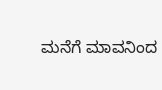ಮನೆಗೆ ಮಾವನಿಂದ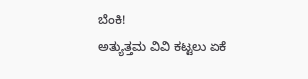ಬೆಂಕಿ!
ಅತ್ಯುತ್ತಮ ವಿವಿ ಕಟ್ಟಲು ಏಕೆ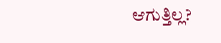ಆಗುತ್ತಿಲ್ಲ?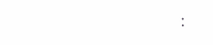: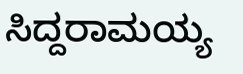ಸಿದ್ದರಾಮಯ್ಯ